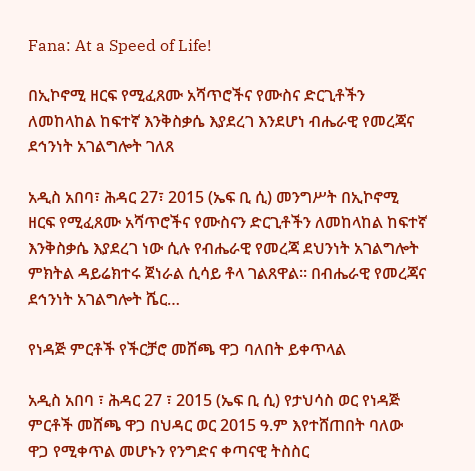Fana: At a Speed of Life!

በኢኮኖሚ ዘርፍ የሚፈጸሙ አሻጥሮችና የሙስና ድርጊቶችን ለመከላከል ከፍተኛ እንቅስቃሴ እያደረገ እንደሆነ ብሔራዊ የመረጃና ደኅንነት አገልግሎት ገለጸ

አዲስ አበባ፣ ሕዳር 27፣ 2015 (ኤፍ ቢ ሲ) መንግሥት በኢኮኖሚ ዘርፍ የሚፈጸሙ አሻጥሮችና የሙስናን ድርጊቶችን ለመከላከል ከፍተኛ እንቅስቃሴ እያደረገ ነው ሲሉ የብሔራዊ የመረጃ ደህንነት አገልግሎት ምክትል ዳይሬክተሩ ጀነራል ሲሳይ ቶላ ገልጸዋል፡፡ በብሔራዊ የመረጃና ደኅንነት አገልግሎት ሼር…

የነዳጅ ምርቶች የችርቻሮ መሸጫ ዋጋ ባለበት ይቀጥላል

አዲስ አበባ ፣ ሕዳር 27 ፣ 2015 (ኤፍ ቢ ሲ) የታህሳስ ወር የነዳጅ ምርቶች መሸጫ ዋጋ በህዳር ወር 2015 ዓ.ም እየተሸጠበት ባለው ዋጋ የሚቀጥል መሆኑን የንግድና ቀጣናዊ ትስስር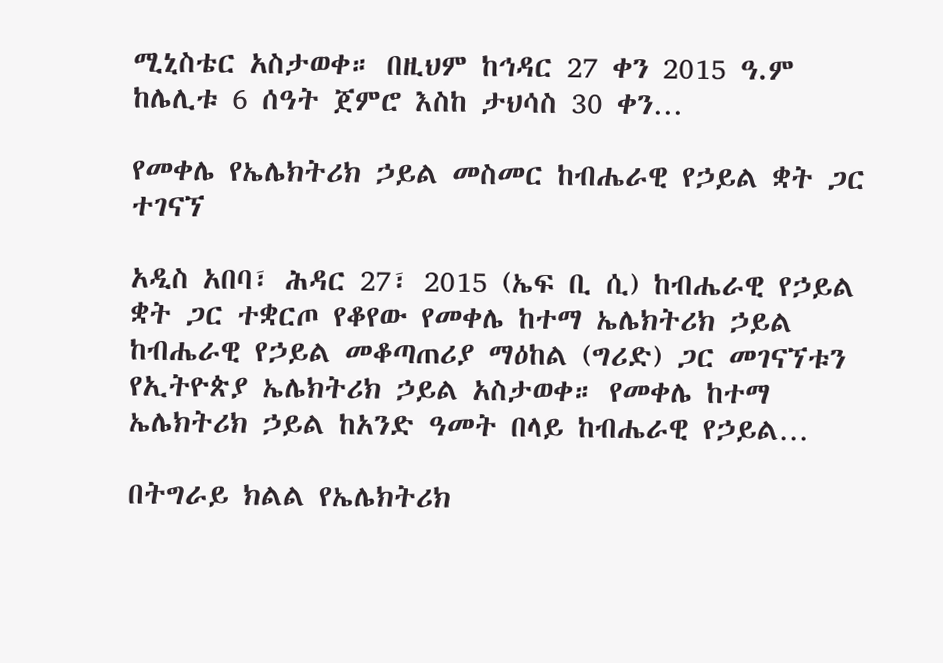ሚኒስቴር አስታወቀ። በዚህም ከኅዳር 27 ቀን 2015 ዓ.ም ከሌሊቱ 6 ሰዓት ጀምሮ እስከ ታህሳስ 30 ቀን…

የመቀሌ የኤሌክትሪክ ኃይል መስመር ከብሔራዊ የኃይል ቋት ጋር ተገናኘ

አዲስ አበባ፣ ሕዳር 27፣ 2015 (ኤፍ ቢ ሲ) ከብሔራዊ የኃይል ቋት ጋር ተቋርጦ የቆየው የመቀሌ ከተማ ኤሌክትሪክ ኃይል ከብሔራዊ የኃይል መቆጣጠሪያ ማዕከል (ግሪድ) ጋር መገናኘቱን የኢትዮጵያ ኤሌክትሪክ ኃይል አስታወቀ። የመቀሌ ከተማ ኤሌክትሪክ ኃይል ከአንድ ዓመት በላይ ከብሔራዊ የኃይል…

በትግራይ ክልል የኤሌክትሪክ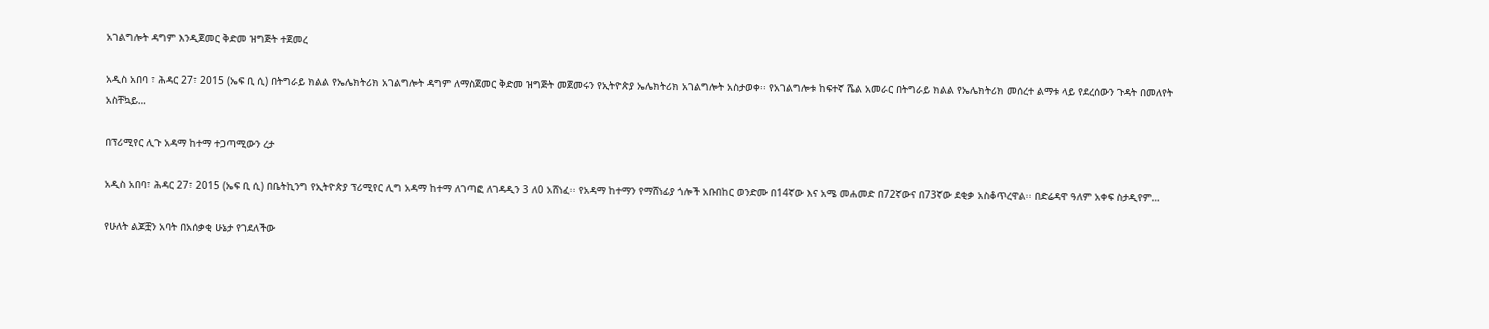አገልግሎት ዳግም እንዲጀመር ቅድመ ዝግጅት ተጀመረ

አዲስ አበባ ፣ ሕዳር 27፣ 2015 (ኤፍ ቢ ሲ) በትግራይ ክልል የኤሌክትሪክ አገልግሎት ዳግም ለማስጀመር ቅድመ ዝግጅት መጀመሩን የኢትዮጵያ ኤሌክትሪክ አገልግሎት አስታወቀ፡፡ የአገልግሎቱ ከፍተኛ ሼል አመራር በትግራይ ክልል የኤሌክትሪክ መሰረተ ልማቱ ላይ የደረሰውን ጉዳት በመለየት አስቸኳይ…

በፕሪሚየር ሊጉ አዳማ ከተማ ተጋጣሚውን ረታ

አዲስ አበባ፣ ሕዳር 27፣ 2015 (ኤፍ ቢ ሲ) በቤትኪንግ የኢትዮጵያ ፕሪሚየር ሊግ አዳማ ከተማ ለገጣፎ ለገዳዲን 3 ለ0 አሸነፈ፡፡ የአዳማ ከተማን የማሸነፊያ ጎሎች አቡበከር ወንድሙ በ14ኛው እና አሜ መሐመድ በ72ኛውና በ73ኛው ደቂቃ አስቆጥረዋል፡፡ በድሬዳዋ ዓለም አቀፍ ስታዲየም…

የሁለት ልጆቿን አባት በአሰቃቂ ሁኔታ የገደለችው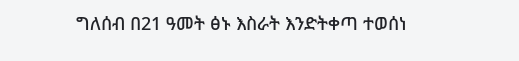ግለሰብ በ21 ዓመት ፅኑ እስራት እንድትቀጣ ተወሰነ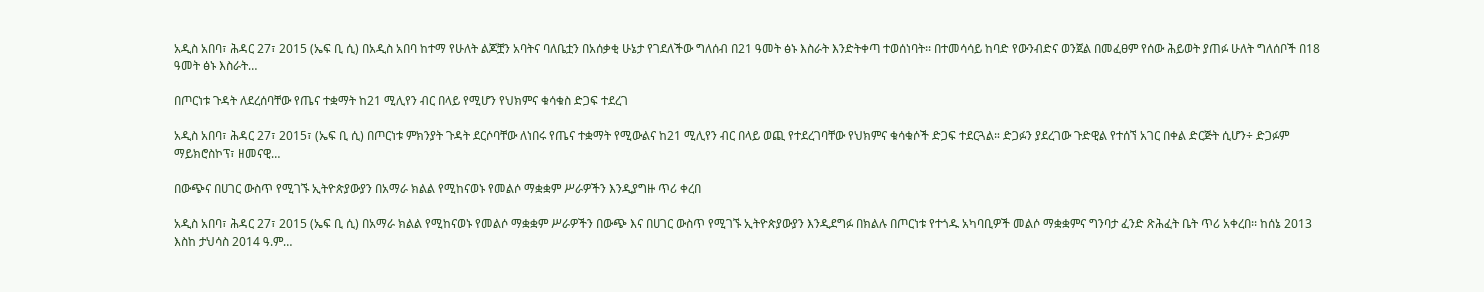አዲስ አበባ፣ ሕዳር 27፣ 2015 (ኤፍ ቢ ሲ) በአዲስ አበባ ከተማ የሁለት ልጆቿን አባትና ባለቤቷን በአሰቃቂ ሁኔታ የገደለችው ግለሰብ በ21 ዓመት ፅኑ እስራት እንድትቀጣ ተወሰነባት፡፡ በተመሳሳይ ከባድ የውንብድና ወንጀል በመፈፀም የሰው ሕይወት ያጠፉ ሁለት ግለሰቦች በ18 ዓመት ፅኑ እስራት…

በጦርነቱ ጉዳት ለደረሰባቸው የጤና ተቋማት ከ21 ሚሊየን ብር በላይ የሚሆን የህክምና ቁሳቁስ ድጋፍ ተደረገ

አዲስ አበባ፣ ሕዳር 27፣ 2015፣ (ኤፍ ቢ ሲ) በጦርነቱ ምክንያት ጉዳት ደርሶባቸው ለነበሩ የጤና ተቋማት የሚውልና ከ21 ሚሊየን ብር በላይ ወጪ የተደረገባቸው የህክምና ቁሳቁሶች ድጋፍ ተደርጓል። ድጋፉን ያደረገው ጉድዊል የተሰኘ አገር በቀል ድርጅት ሲሆን÷ ድጋፉም ማይክሮስኮፕ፣ ዘመናዊ…

በውጭና በሀገር ውስጥ የሚገኙ ኢትዮጵያውያን በአማራ ክልል የሚከናወኑ የመልሶ ማቋቋም ሥራዎችን እንዲያግዙ ጥሪ ቀረበ

አዲስ አበባ፣ ሕዳር 27፣ 2015 (ኤፍ ቢ ሲ) በአማራ ክልል የሚከናወኑ የመልሶ ማቋቋም ሥራዎችን በውጭ እና በሀገር ውስጥ የሚገኙ ኢትዮጵያውያን እንዲደግፉ በክልሉ በጦርነቱ የተጎዱ አካባቢዎች መልሶ ማቋቋምና ግንባታ ፈንድ ጽሕፈት ቤት ጥሪ አቀረበ፡፡ ከሰኔ 2013 እስከ ታህሳስ 2014 ዓ.ም…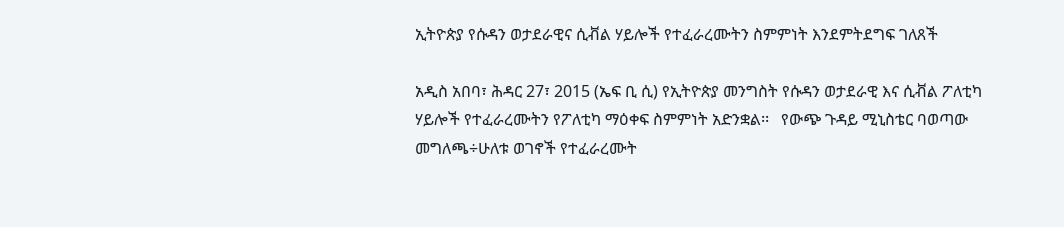ኢትዮጵያ የሱዳን ወታደራዊና ሲቭል ሃይሎች የተፈራረሙትን ስምምነት እንደምትደግፍ ገለጸች

አዲስ አበባ፣ ሕዳር 27፣ 2015 (ኤፍ ቢ ሲ) የኢትዮጵያ መንግስት የሱዳን ወታደራዊ እና ሲቭል ፖለቲካ ሃይሎች የተፈራረሙትን የፖለቲካ ማዕቀፍ ስምምነት አድንቋል፡፡   የውጭ ጉዳይ ሚኒስቴር ባወጣው መግለጫ÷ሁለቱ ወገኖች የተፈራረሙት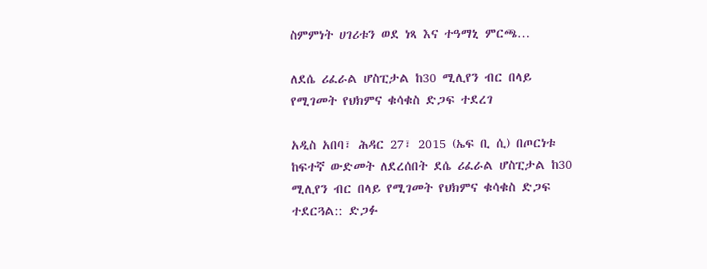ስምምነት ሀገሪቱን ወደ ነጻ እና ተዓማኒ ምርጫ…

ለደሴ ሪፈራል ሆስፒታል ከ30 ሚሊየን ብር በላይ የሚገመት የህክምና ቁሳቁስ ድጋፍ ተደረገ

አዲስ አበባ፣ ሕዳር 27፣ 2015 (ኤፍ ቢ ሲ) በጦርነቱ ከፍተኛ ውድመት ለደረሰበት ደሴ ሪፈራል ሆስፒታል ከ30 ሚሊየን ብር በላይ የሚገመት የህክምና ቁሳቁስ ድጋፍ ተደርጓል:: ድጋፉ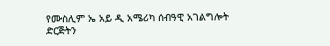የሙስሊም ኤ አይ ዲ አሜሪካ ሰብዓዊ አገልግሎት ድርጅትን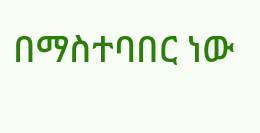በማስተባበር ነው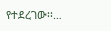የተደረገው፡፡…